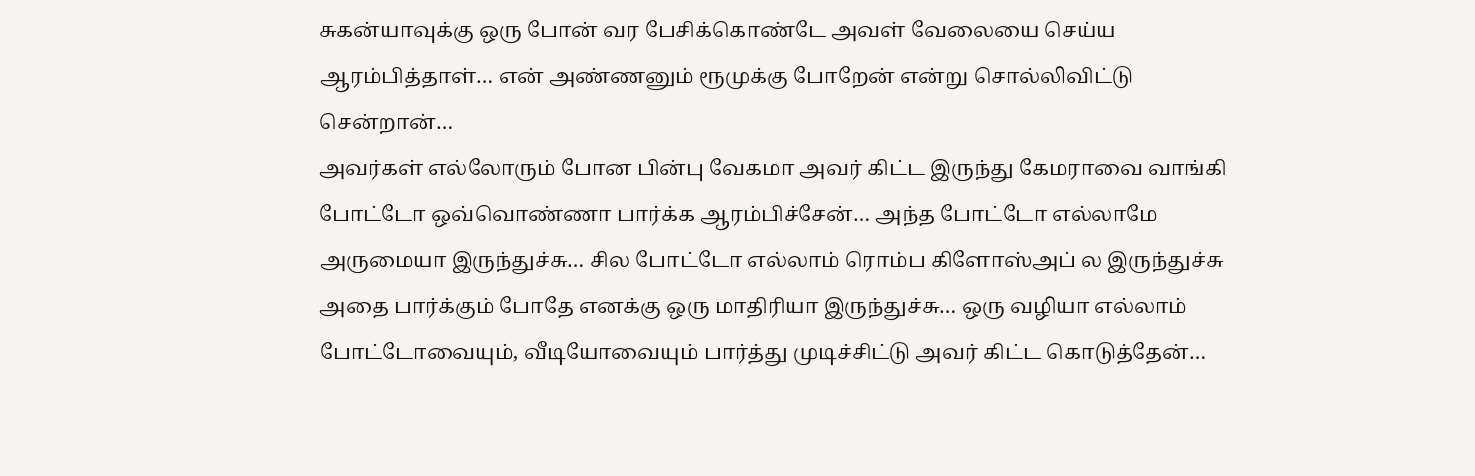சுகன்யாவுக்கு ஒரு போன் வர பேசிக்கொண்டே அவள் வேலையை செய்ய ஆரம்பித்தாள்… என் அண்ணனும் ரூமுக்கு போறேன் என்று சொல்லிவிட்டு சென்றான்…
அவர்கள் எல்லோரும் போன பின்பு வேகமா அவர் கிட்ட இருந்து கேமராவை வாங்கி போட்டோ ஒவ்வொண்ணா பார்க்க ஆரம்பிச்சேன்… அந்த போட்டோ எல்லாமே அருமையா இருந்துச்சு… சில போட்டோ எல்லாம் ரொம்ப கிளோஸ்அப் ல இருந்துச்சு அதை பார்க்கும் போதே எனக்கு ஒரு மாதிரியா இருந்துச்சு… ஒரு வழியா எல்லாம் போட்டோவையும், வீடியோவையும் பார்த்து முடிச்சிட்டு அவர் கிட்ட கொடுத்தேன்…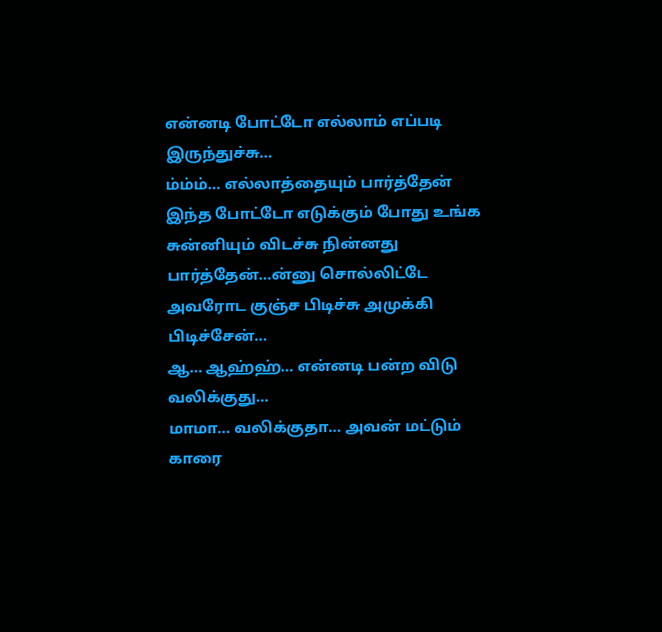என்னடி போட்டோ எல்லாம் எப்படி இருந்துச்சு…
ம்ம்ம்… எல்லாத்தையும் பார்த்தேன் இந்த போட்டோ எடுக்கும் போது உங்க சுன்னியும் விடச்சு நின்னது பார்த்தேன்…ன்னு சொல்லிட்டே அவரோட குஞ்ச பிடிச்சு அமுக்கி பிடிச்சேன்…
ஆ… ஆஹ்ஹ்… என்னடி பன்ற விடு வலிக்குது…
மாமா… வலிக்குதா… அவன் மட்டும் காரை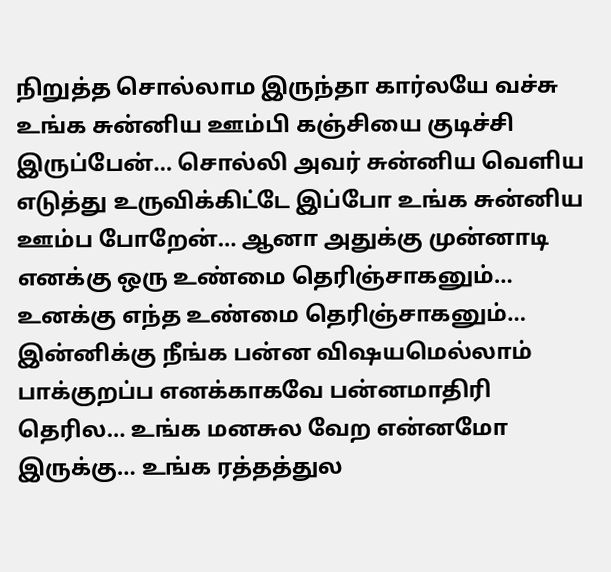நிறுத்த சொல்லாம இருந்தா கார்லயே வச்சு உங்க சுன்னிய ஊம்பி கஞ்சியை குடிச்சி இருப்பேன்… சொல்லி அவர் சுன்னிய வெளிய எடுத்து உருவிக்கிட்டே இப்போ உங்க சுன்னிய ஊம்ப போறேன்… ஆனா அதுக்கு முன்னாடி எனக்கு ஒரு உண்மை தெரிஞ்சாகனும்…
உனக்கு எந்த உண்மை தெரிஞ்சாகனும்…
இன்னிக்கு நீங்க பன்ன விஷயமெல்லாம் பாக்குறப்ப எனக்காகவே பன்னமாதிரி தெரில… உங்க மனசுல வேற என்னமோ இருக்கு… உங்க ரத்தத்துல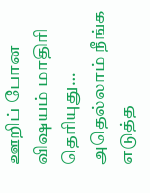ஊறிப் போன விஷயம் மாதிரி தெரியுது… அதெல்லாம் நீங்க எடுத்த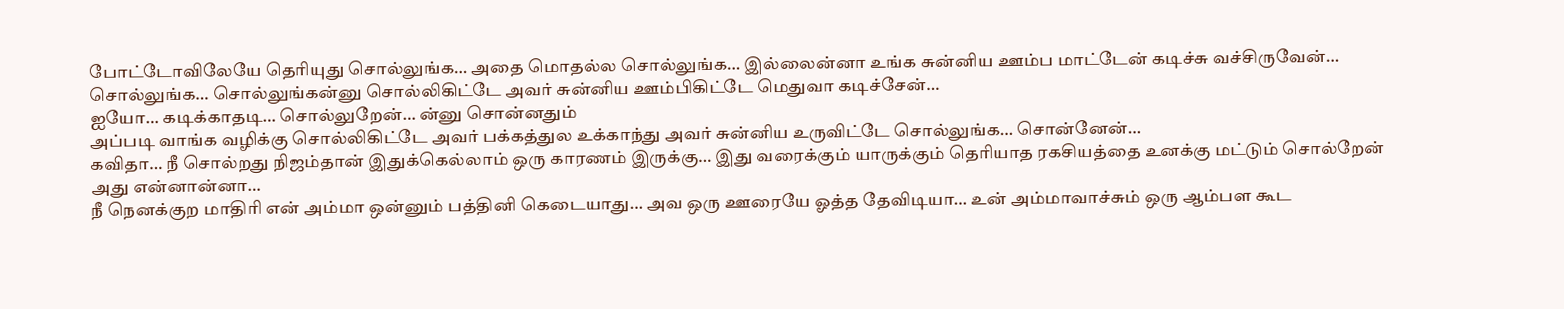போட்டோவிலேயே தெரியுது சொல்லுங்க… அதை மொதல்ல சொல்லுங்க… இல்லைன்னா உங்க சுன்னிய ஊம்ப மாட்டேன் கடிச்சு வச்சிருவேன்… சொல்லுங்க… சொல்லுங்கன்னு சொல்லிகிட்டே அவர் சுன்னிய ஊம்பிகிட்டே மெதுவா கடிச்சேன்…
ஐயோ… கடிக்காதடி… சொல்லுறேன்… ன்னு சொன்னதும்
அப்படி வாங்க வழிக்கு சொல்லிகிட்டே அவர் பக்கத்துல உக்காந்து அவர் சுன்னிய உருவிட்டே சொல்லுங்க… சொன்னேன்…
கவிதா… நீ சொல்றது நிஜம்தான் இதுக்கெல்லாம் ஒரு காரணம் இருக்கு… இது வரைக்கும் யாருக்கும் தெரியாத ரகசியத்தை உனக்கு மட்டும் சொல்றேன் அது என்னான்னா…
நீ நெனக்குற மாதிரி என் அம்மா ஒன்னும் பத்தினி கெடையாது… அவ ஒரு ஊரையே ஓத்த தேவிடியா… உன் அம்மாவாச்சும் ஒரு ஆம்பள கூட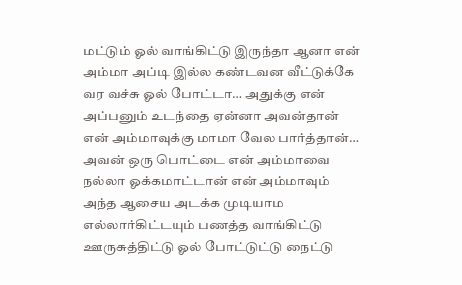மட்டும் ஓல் வாங்கிட்டு இருந்தா ஆனா என் அம்மா அப்டி இல்ல கண்டவன வீட்டுக்கே வர வச்சு ஓல் போட்டா… அதுக்கு என் அப்பனும் உடந்தை ஏன்னா அவன்தான் என் அம்மாவுக்கு மாமா வேல பார்த்தான்… அவன் ஒரு பொட்டை என் அம்மாவை நல்லா ஓக்கமாட்டான் என் அம்மாவும் அந்த ஆசைய அடக்க முடியாம எல்லார்கிட்டயும் பணத்த வாங்கிட்டு ஊருசுத்திட்டு ஓல் போட்டுட்டு நைட்டு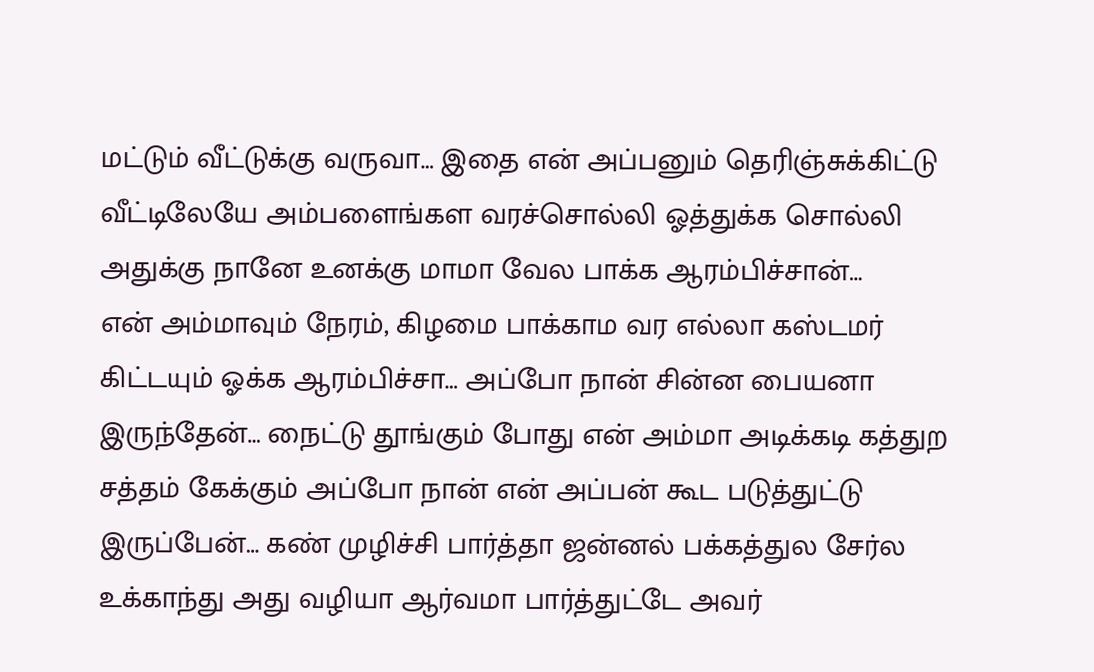மட்டும் வீட்டுக்கு வருவா… இதை என் அப்பனும் தெரிஞ்சுக்கிட்டு வீட்டிலேயே அம்பளைங்கள வரச்சொல்லி ஓத்துக்க சொல்லி அதுக்கு நானே உனக்கு மாமா வேல பாக்க ஆரம்பிச்சான்…
என் அம்மாவும் நேரம், கிழமை பாக்காம வர எல்லா கஸ்டமர் கிட்டயும் ஓக்க ஆரம்பிச்சா… அப்போ நான் சின்ன பையனா இருந்தேன்… நைட்டு தூங்கும் போது என் அம்மா அடிக்கடி கத்துற சத்தம் கேக்கும் அப்போ நான் என் அப்பன் கூட படுத்துட்டு இருப்பேன்… கண் முழிச்சி பார்த்தா ஜன்னல் பக்கத்துல சேர்ல உக்காந்து அது வழியா ஆர்வமா பார்த்துட்டே அவர்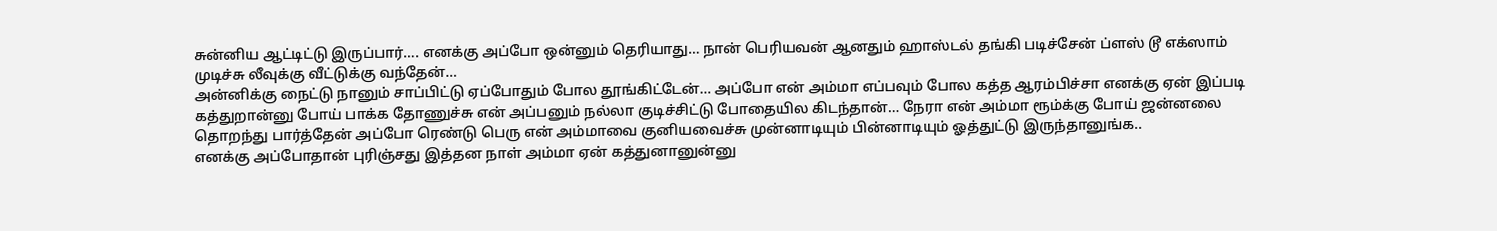சுன்னிய ஆட்டிட்டு இருப்பார்…. எனக்கு அப்போ ஒன்னும் தெரியாது… நான் பெரியவன் ஆனதும் ஹாஸ்டல் தங்கி படிச்சேன் ப்ளஸ் டூ எக்ஸாம் முடிச்சு லீவுக்கு வீட்டுக்கு வந்தேன்…
அன்னிக்கு நைட்டு நானும் சாப்பிட்டு ஏப்போதும் போல தூங்கிட்டேன்… அப்போ என் அம்மா எப்பவும் போல கத்த ஆரம்பிச்சா எனக்கு ஏன் இப்படி கத்துறான்னு போய் பாக்க தோணுச்சு என் அப்பனும் நல்லா குடிச்சிட்டு போதையில கிடந்தான்… நேரா என் அம்மா ரூம்க்கு போய் ஜன்னலை தொறந்து பார்த்தேன் அப்போ ரெண்டு பெரு என் அம்மாவை குனியவைச்சு முன்னாடியும் பின்னாடியும் ஓத்துட்டு இருந்தானுங்க..
எனக்கு அப்போதான் புரிஞ்சது இத்தன நாள் அம்மா ஏன் கத்துனானுன்னு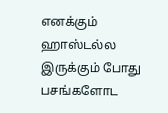எனக்கும் ஹாஸ்டல்ல இருக்கும் போது பசங்களோட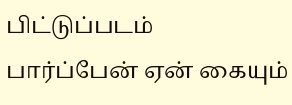பிட்டுப்படம் பார்ப்பேன் ஏன் கையும்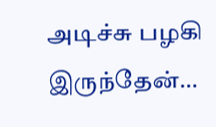அடிச்சு பழகி இருந்தேன்…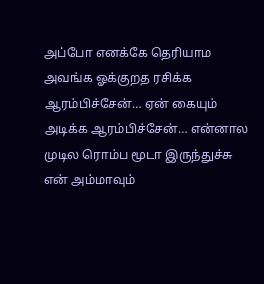அப்போ எனக்கே தெரியாம அவங்க ஓக்குறத ரசிக்க ஆரம்பிச்சேன்… ஏன் கையும் அடிக்க ஆரம்பிச்சேன்… என்னால முடில ரொம்ப மூடா இருந்துச்சு என் அம்மாவும்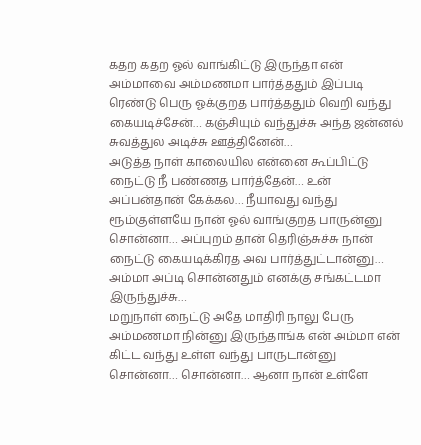கதற கதற ஓல் வாங்கிட்டு இருந்தா என் அம்மாவை அம்மணமா பார்த்ததும் இப்படி ரெண்டு பெரு ஓக்குறத பார்த்ததும் வெறி வந்து கையடிச்சேன்… கஞ்சியும் வந்துச்சு அந்த ஜன்னல் சுவத்துல அடிச்சு ஊத்தினேன்…
அடுத்த நாள் காலையில என்னை கூப்பிட்டு நைட்டு நீ பண்ணத பார்த்தேன்… உன் அப்பன்தான் கேக்கல… நீயாவது வந்து ரூம்குள்ளயே நான் ஓல் வாங்குறத பாருன்னு சொன்னா… அப்புறம் தான் தெரிஞ்சுச்சு நான் நைட்டு கையடிக்கிரத அவ பார்த்துட்டான்னு… அம்மா அப்டி சொன்னதும் எனக்கு சங்கட்டமா இருந்துச்சு…
மறுநாள் நைட்டு அதே மாதிரி நாலு பேரு அம்மணமா நின்னு இருந்தாங்க என் அம்மா என் கிட்ட வந்து உள்ள வந்து பாருடான்னு சொன்னா… சொன்னா… ஆனா நான் உள்ளே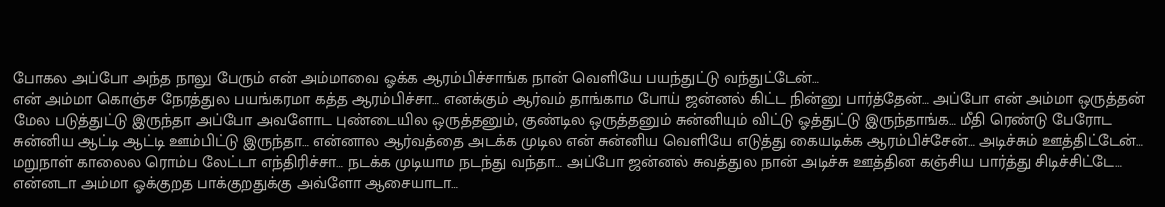போகல அப்போ அந்த நாலு பேரும் என் அம்மாவை ஓக்க ஆரம்பிச்சாங்க நான் வெளியே பயந்துட்டு வந்துட்டேன்…
என் அம்மா கொஞ்ச நேரத்துல பயங்கரமா கத்த ஆரம்பிச்சா… எனக்கும் ஆர்வம் தாங்காம போய் ஜன்னல் கிட்ட நின்னு பார்த்தேன்… அப்போ என் அம்மா ஒருத்தன் மேல படுத்துட்டு இருந்தா அப்போ அவளோட புண்டையில ஒருத்தனும், குண்டில ஒருத்தனும் சுன்னியும் விட்டு ஓத்துட்டு இருந்தாங்க… மீதி ரெண்டு பேரோட சுன்னிய ஆட்டி ஆட்டி ஊம்பிட்டு இருந்தா… என்னால ஆர்வத்தை அடக்க முடில என் சுன்னிய வெளியே எடுத்து கையடிக்க ஆரம்பிச்சேன்… அடிச்சும் ஊத்திட்டேன்…
மறுநாள் காலைல ரொம்ப லேட்டா எந்திரிச்சா… நடக்க முடியாம நடந்து வந்தா… அப்போ ஜன்னல் சுவத்துல நான் அடிச்சு ஊத்தின கஞ்சிய பார்த்து சிடிச்சிட்டே… என்னடா அம்மா ஓக்குறத பாக்குறதுக்கு அவ்ளோ ஆசையாடா…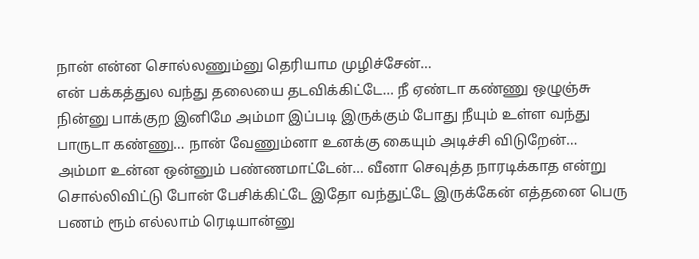நான் என்ன சொல்லணும்னு தெரியாம முழிச்சேன்…
என் பக்கத்துல வந்து தலையை தடவிக்கிட்டே… நீ ஏண்டா கண்ணு ஒழுஞ்சு நின்னு பாக்குற இனிமே அம்மா இப்படி இருக்கும் போது நீயும் உள்ள வந்து பாருடா கண்ணு… நான் வேணும்னா உனக்கு கையும் அடிச்சி விடுறேன்… அம்மா உன்ன ஒன்னும் பண்ணமாட்டேன்… வீனா செவுத்த நாரடிக்காத என்று சொல்லிவிட்டு போன் பேசிக்கிட்டே இதோ வந்துட்டே இருக்கேன் எத்தனை பெரு பணம் ரூம் எல்லாம் ரெடியான்னு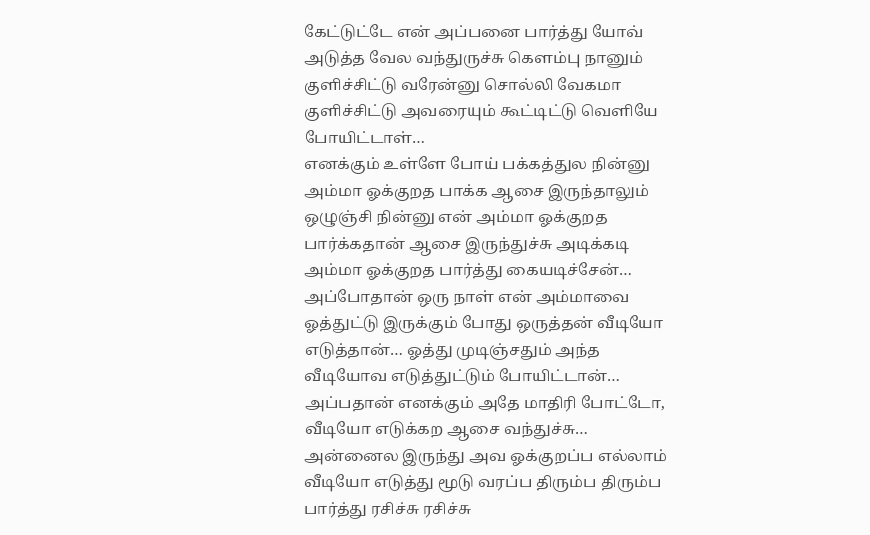கேட்டுட்டே என் அப்பனை பார்த்து யோவ் அடுத்த வேல வந்துருச்சு கெளம்பு நானும் குளிச்சிட்டு வரேன்னு சொல்லி வேகமா குளிச்சிட்டு அவரையும் கூட்டிட்டு வெளியே போயிட்டாள்…
எனக்கும் உள்ளே போய் பக்கத்துல நின்னு அம்மா ஓக்குறத பாக்க ஆசை இருந்தாலும் ஒழுஞ்சி நின்னு என் அம்மா ஓக்குறத பார்க்கதான் ஆசை இருந்துச்சு அடிக்கடி அம்மா ஓக்குறத பார்த்து கையடிச்சேன்…
அப்போதான் ஒரு நாள் என் அம்மாவை ஓத்துட்டு இருக்கும் போது ஒருத்தன் வீடியோ எடுத்தான்… ஓத்து முடிஞ்சதும் அந்த வீடியோவ எடுத்துட்டும் போயிட்டான்…
அப்பதான் எனக்கும் அதே மாதிரி போட்டோ, வீடியோ எடுக்கற ஆசை வந்துச்சு… அன்னைல இருந்து அவ ஓக்குறப்ப எல்லாம் வீடியோ எடுத்து மூடு வரப்ப திரும்ப திரும்ப பார்த்து ரசிச்சு ரசிச்சு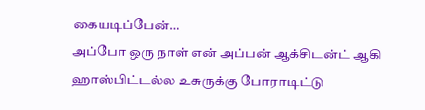கையடிப்பேன்…
அப்போ ஒரு நாள் என் அப்பன் ஆக்சிடன்ட் ஆகி ஹாஸ்பிட்டல்ல உசுருக்கு போராடிட்டு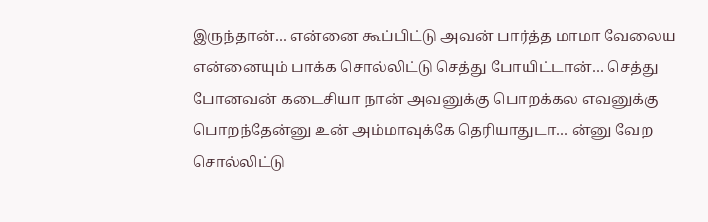இருந்தான்… என்னை கூப்பிட்டு அவன் பார்த்த மாமா வேலைய என்னையும் பாக்க சொல்லிட்டு செத்து போயிட்டான்… செத்து போனவன் கடைசியா நான் அவனுக்கு பொறக்கல எவனுக்கு பொறந்தேன்னு உன் அம்மாவுக்கே தெரியாதுடா… ன்னு வேற சொல்லிட்டு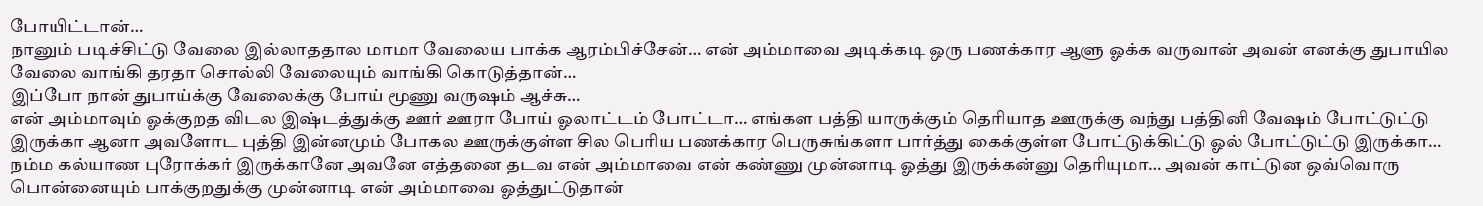போயிட்டான்…
நானும் படிச்சிட்டு வேலை இல்லாததால மாமா வேலைய பாக்க ஆரம்பிச்சேன்… என் அம்மாவை அடிக்கடி ஒரு பணக்கார ஆளு ஓக்க வருவான் அவன் எனக்கு துபாயில வேலை வாங்கி தரதா சொல்லி வேலையும் வாங்கி கொடுத்தான்…
இப்போ நான் துபாய்க்கு வேலைக்கு போய் மூணு வருஷம் ஆச்சு…
என் அம்மாவும் ஓக்குறத விடல இஷ்டத்துக்கு ஊர் ஊரா போய் ஓலாட்டம் போட்டா… எங்கள பத்தி யாருக்கும் தெரியாத ஊருக்கு வந்து பத்தினி வேஷம் போட்டுட்டு இருக்கா ஆனா அவளோட புத்தி இன்னமும் போகல ஊருக்குள்ள சில பெரிய பணக்கார பெருசுங்களா பார்த்து கைக்குள்ள போட்டுக்கிட்டு ஓல் போட்டுட்டு இருக்கா…
நம்ம கல்யாண புரோக்கர் இருக்கானே அவனே எத்தனை தடவ என் அம்மாவை என் கண்ணு முன்னாடி ஓத்து இருக்கன்னு தெரியுமா… அவன் காட்டுன ஒவ்வொரு பொன்னையும் பாக்குறதுக்கு முன்னாடி என் அம்மாவை ஓத்துட்டுதான்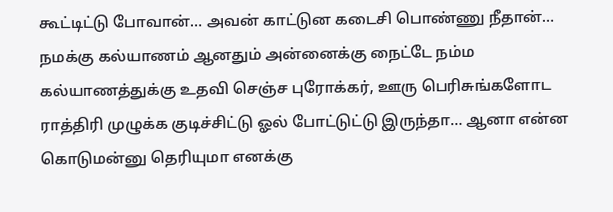கூட்டிட்டு போவான்… அவன் காட்டுன கடைசி பொண்ணு நீதான்… நமக்கு கல்யாணம் ஆனதும் அன்னைக்கு நைட்டே நம்ம கல்யாணத்துக்கு உதவி செஞ்ச புரோக்கர், ஊரு பெரிசுங்களோட ராத்திரி முழுக்க குடிச்சிட்டு ஓல் போட்டுட்டு இருந்தா… ஆனா என்ன கொடுமன்னு தெரியுமா எனக்கு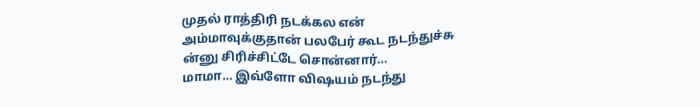முதல் ராத்திரி நடக்கல என் அம்மாவுக்குதான் பலபேர் கூட நடந்துச்சு ன்னு சிரிச்சிட்டே சொன்னார்…
மாமா… இவ்ளோ விஷயம் நடந்து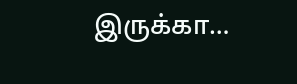இருக்கா…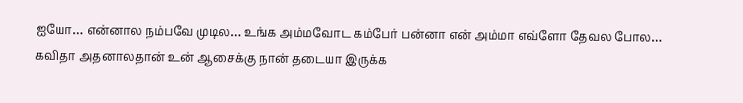ஐயோ… என்னால நம்பவே முடில… உங்க அம்மவோட கம்பேர் பன்னா என் அம்மா எவ்ளோ தேவல போல…
கவிதா அதனாலதான் உன் ஆசைக்கு நான் தடையா இருக்க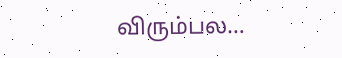விரும்பல…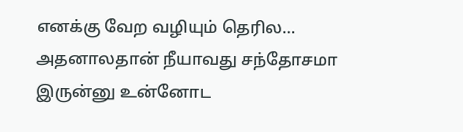எனக்கு வேற வழியும் தெரில… அதனாலதான் நீயாவது சந்தோசமா இருன்னு உன்னோட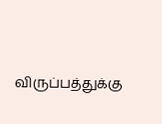விருப்பத்துக்கு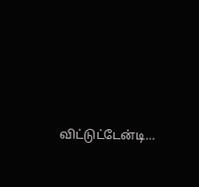விட்டுட்டேன்டி…